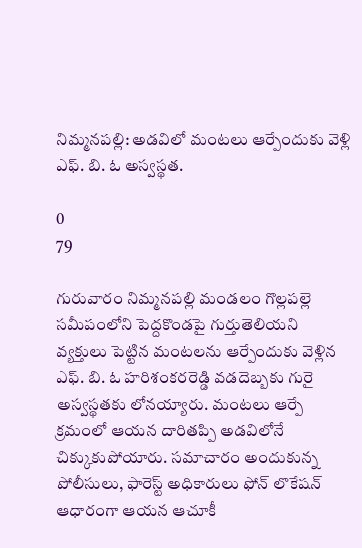నిమ్మనపల్లి: అడవిలో మంటలు ఆర్పేందుకు వెళ్లి ఎఫ్. బి. ఓ అస్వస్థత.

0
79

గురువారం నిమ్మనపల్లి మండలం గొల్లపల్లె సమీపంలోని పెద్దకొండపై గుర్తుతెలియని వ్యక్తులు పెట్టిన మంటలను ఆర్పేందుకు వెళ్లిన ఎఫ్. బి. ఓ హరిశంకరరెడ్డి వడదెబ్బకు గురై అస్వస్థతకు లోనయ్యారు. మంటలు ఆర్పే క్రమంలో ఆయన దారితప్పి అడవిలోనే చిక్కుకుపోయారు. సమాచారం అందుకున్న పోలీసులు, ఫారెస్ట్ అధికారులు ఫోన్ లొకేషన్ ఆధారంగా ఆయన ఆచూకీ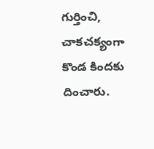గుర్తించి, చాకచక్యంగా కొండ కిందకు దించారు.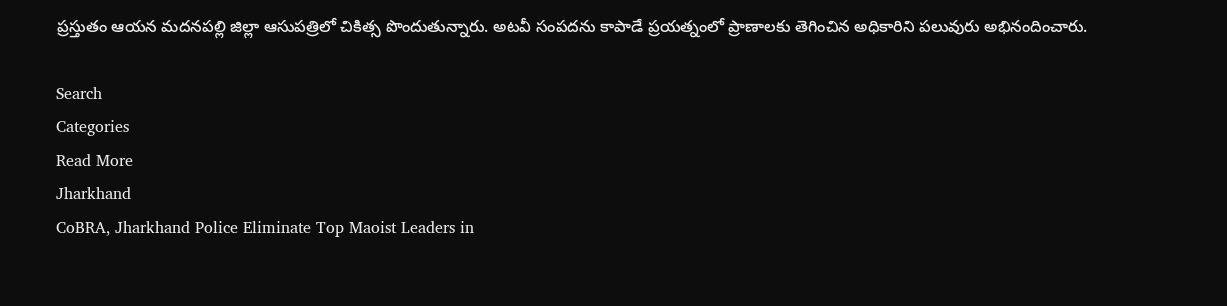ప్రస్తుతం ఆయన మదనపల్లి జిల్లా ఆసుపత్రిలో చికిత్స పొందుతున్నారు. అటవీ సంపదను కాపాడే ప్రయత్నంలో ప్రాణాలకు తెగించిన అధికారిని పలువురు అభినందించారు.

Search
Categories
Read More
Jharkhand
CoBRA, Jharkhand Police Eliminate Top Maoist Leaders in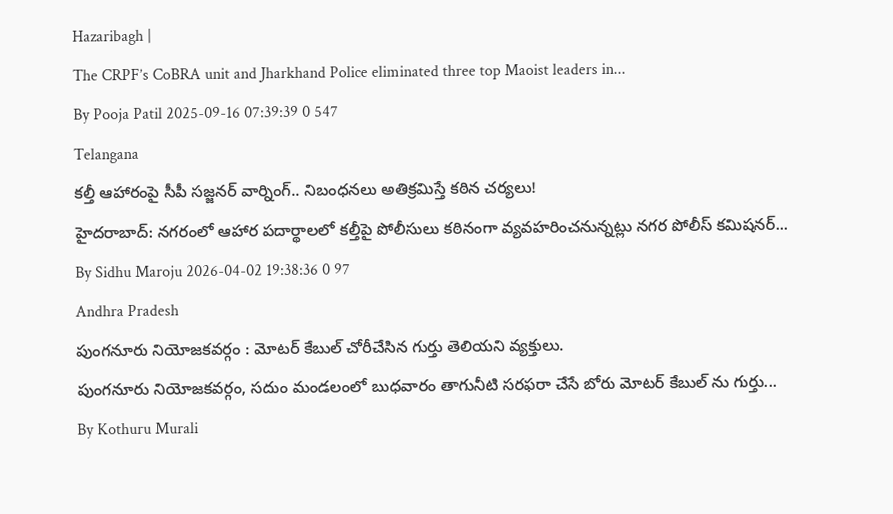Hazaribagh |
The CRPF’s CoBRA unit and Jharkhand Police eliminated three top Maoist leaders in...
By Pooja Patil 2025-09-16 07:39:39 0 547
Telangana
కల్తీ ఆహారంపై సీపీ సజ్జనర్ వార్నింగ్.. నిబంధనలు అతిక్రమిస్తే కఠిన చర్యలు!
హైదరాబాద్: నగరంలో ఆహార పదార్థాలలో కల్తీపై పోలీసులు కఠినంగా వ్యవహరించనున్నట్లు నగర పోలీస్ కమిషనర్...
By Sidhu Maroju 2026-04-02 19:38:36 0 97
Andhra Pradesh
పుంగనూరు నియోజకవర్గం : మోటర్ కేబుల్ చోరీచేసిన గుర్తు తెలియని వ్యక్తులు.
పుంగనూరు నియోజకవర్గం, సదుం మండలంలో బుధవారం తాగునీటి సరఫరా చేసే బోరు మోటర్ కేబుల్ ను గుర్తు...
By Kothuru Murali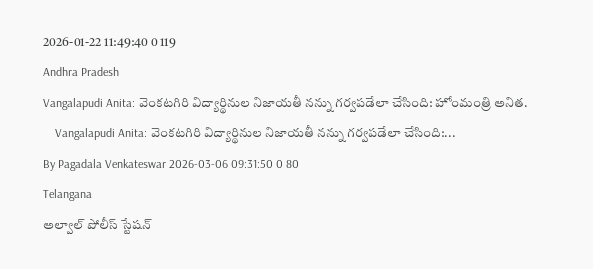2026-01-22 11:49:40 0 119
Andhra Pradesh
Vangalapudi Anita: వెంకటగిరి విద్యార్థినుల నిజాయతీ నన్ను గర్వపడేలా చేసింది: హోంమంత్రి అనిత.
    Vangalapudi Anita: వెంకటగిరి విద్యార్థినుల నిజాయతీ నన్ను గర్వపడేలా చేసింది:...
By Pagadala Venkateswar 2026-03-06 09:31:50 0 80
Telangana
అల్వాల్ పోలీస్ స్టేషన్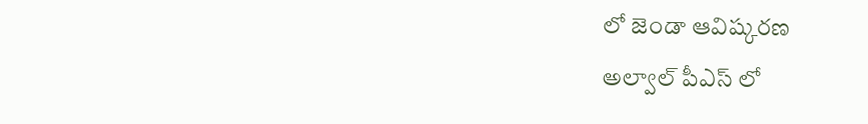లో జెండా ఆవిష్కరణ
అల్వాల్ పీఎస్ లో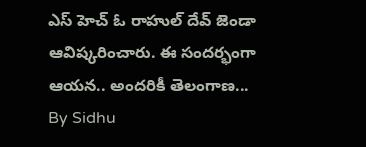ఎస్ హెచ్ ఓ రాహుల్ దేవ్ జెండా ఆవిష్కరించారు. ఈ సందర్భంగా ఆయన.. అందరికీ తెలంగాణ...
By Sidhu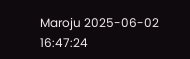Maroju 2025-06-02 16:47:24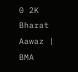0 2K
Bharat Aawaz | BMA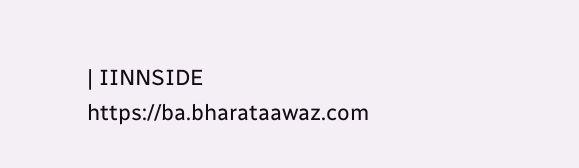| IINNSIDE https://ba.bharataawaz.com